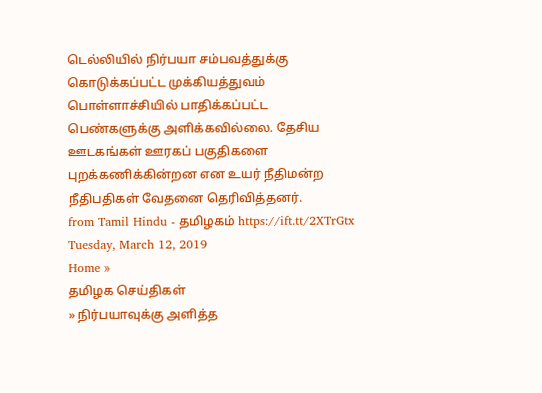டெல்லியில் நிர்பயா சம்பவத்துக்கு கொடுக்கப்பட்ட முக்கியத்துவம் பொள்ளாச்சியில் பாதிக்கப்பட்ட பெண்களுக்கு அளிக்கவில்லை. தேசிய ஊடகங்கள் ஊரகப் பகுதிகளை புறக்கணிக்கின்றன என உயர் நீதிமன்ற நீதிபதிகள் வேதனை தெரிவித்தனர்.
from Tamil Hindu - தமிழகம் https://ift.tt/2XTrGtx
Tuesday, March 12, 2019
Home »
தமிழக செய்திகள்
» நிர்பயாவுக்கு அளித்த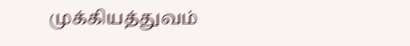முக்கியத்துவம்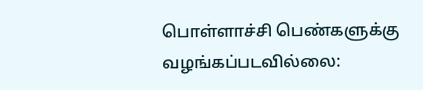பொள்ளாச்சி பெண்களுக்கு வழங்கப்படவில்லை: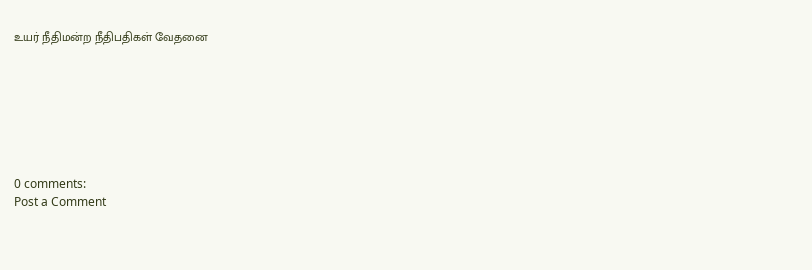உயர் நீதிமன்ற நீதிபதிகள் வேதனை







0 comments:
Post a Comment